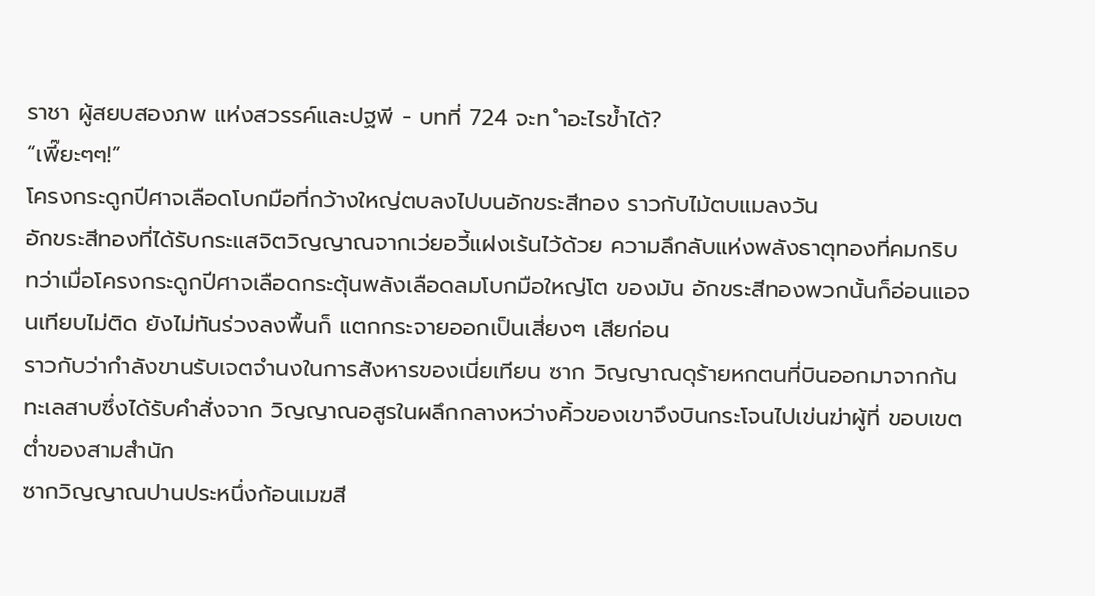ราชา ผู้สยบสองภพ แห่งสวรรค์และปฐพี - บทที่ 724 จะท ำอะไรข้ำได้?
“เพี๊ยะๆๆ!”
โครงกระดูกปีศาจเลือดโบกมือที่กว้างใหญ่ตบลงไปบนอักขระสีทอง ราวกับไม้ตบแมลงวัน
อักขระสีทองที่ได้รับกระแสจิตวิญญาณจากเว่ยอวี้แฝงเร้นไว้ด้วย ความลึกลับแห่งพลังธาตุทองที่คมกริบ
ทว่าเมื่อโครงกระดูกปีศาจเลือดกระตุ้นพลังเลือดลมโบกมือใหญ่โต ของมัน อักขระสีทองพวกนั้นก็อ่อนแอจนเทียบไม่ติด ยังไม่ทันร่วงลงพื้นก็ แตกกระจายออกเป็นเสี่ยงๆ เสียก่อน
ราวกับว่ากำลังขานรับเจตจำนงในการสังหารของเนี่ยเทียน ซาก วิญญาณดุร้ายหกตนที่บินออกมาจากก้นทะเลสาบซึ่งได้รับคำสั่งจาก วิญญาณอสูรในผลึกกลางหว่างคิ้วของเขาจึงบินกระโจนไปเข่นฆ่าผู้ที่ ขอบเขตต่ำของสามสำนัก
ซากวิญญาณปานประหนึ่งก้อนเมฆสี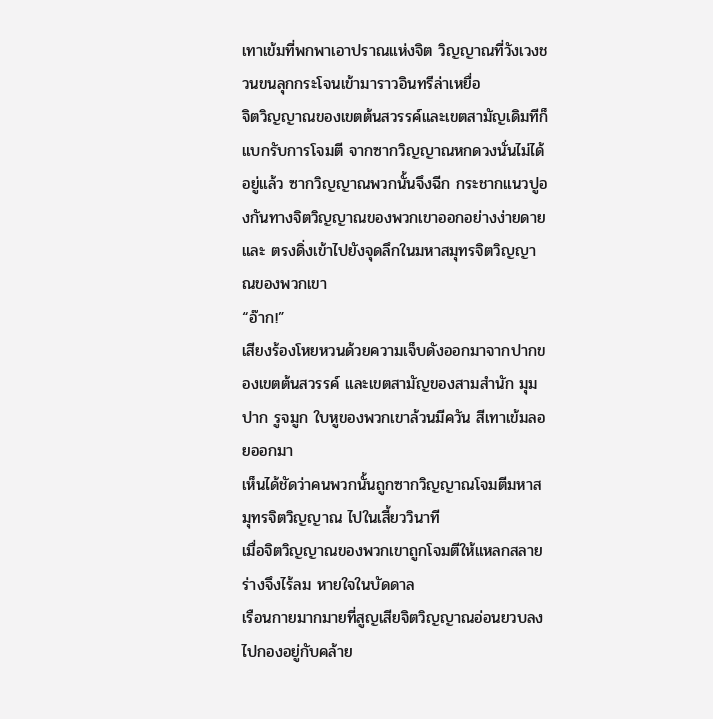เทาเข้มที่พกพาเอาปราณแห่งจิต วิญญาณที่วังเวงชวนขนลุกกระโจนเข้ามาราวอินทรีล่าเหยื่อ
จิตวิญญาณของเขตต้นสวรรค์และเขตสามัญเดิมทีก็แบกรับการโจมตี จากซากวิญญาณหกดวงนั่นไม่ได้อยู่แล้ว ซากวิญญาณพวกนั้นจึงฉีก กระชากแนวปูองกันทางจิตวิญญาณของพวกเขาออกอย่างง่ายดายและ ตรงดิ่งเข้าไปยังจุดลึกในมหาสมุทรจิตวิญญาณของพวกเขา
“อ๊าก!”
เสียงร้องโหยหวนด้วยความเจ็บดังออกมาจากปากของเขตต้นสวรรค์ และเขตสามัญของสามสำนัก มุมปาก รูจมูก ใบหูของพวกเขาล้วนมีควัน สีเทาเข้มลอยออกมา
เห็นได้ชัดว่าคนพวกนั้นถูกซากวิญญาณโจมตีมหาสมุทรจิตวิญญาณ ไปในเสี้ยววินาที
เมื่อจิตวิญญาณของพวกเขาถูกโจมตีให้แหลกสลาย ร่างจึงไร้ลม หายใจในบัดดาล
เรือนกายมากมายที่สูญเสียจิตวิญญาณอ่อนยวบลงไปกองอยู่กับคล้าย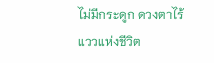ไม่มีกระดูก ดวงตาไร้แววแห่งชีวิต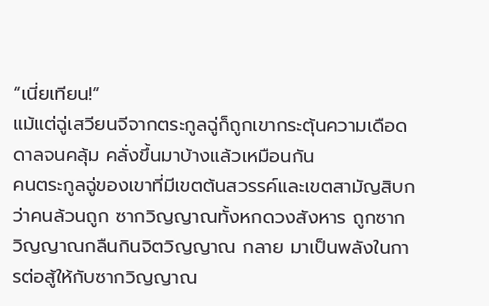“เนี่ยเทียน!”
แม้แต่ฉู่เสวียนจีจากตระกูลฉู่ก็ถูกเขากระตุ้นความเดือดดาลจนคลุ้ม คลั่งขึ้นมาบ้างแล้วเหมือนกัน
คนตระกูลฉู่ของเขาที่มีเขตต้นสวรรค์และเขตสามัญสิบกว่าคนล้วนถูก ซากวิญญาณทั้งหกดวงสังหาร ถูกซากวิญญาณกลืนกินจิตวิญญาณ กลาย มาเป็นพลังในการต่อสู้ให้กับซากวิญญาณ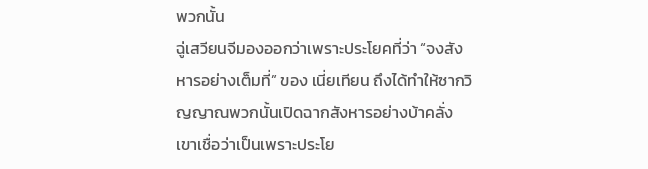พวกนั้น
ฉู่เสวียนจีมองออกว่าเพราะประโยคที่ว่า “จงสังหารอย่างเต็มที่” ของ เนี่ยเทียน ถึงได้ทำให้ซากวิญญาณพวกนั้นเปิดฉากสังหารอย่างบ้าคลั่ง
เขาเชื่อว่าเป็นเพราะประโย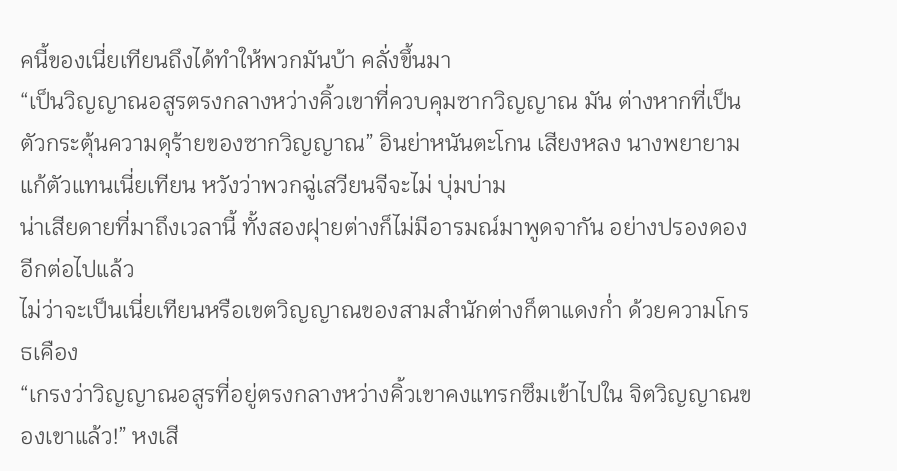คนี้ของเนี่ยเทียนถึงได้ทำให้พวกมันบ้า คลั่งขึ้นมา
“เป็นวิญญาณอสูรตรงกลางหว่างคิ้วเขาที่ควบคุมซากวิญญาณ มัน ต่างหากที่เป็นตัวกระตุ้นความดุร้ายของซากวิญญาณ” อินย่าหนันตะโกน เสียงหลง นางพยายามแก้ตัวแทนเนี่ยเทียน หวังว่าพวกฉู่เสวียนจีจะไม่ บุ่มบ่าม
น่าเสียดายที่มาถึงเวลานี้ ทั้งสองฝุายต่างก็ไม่มีอารมณ์มาพูดจากัน อย่างปรองดองอีกต่อไปแล้ว
ไม่ว่าจะเป็นเนี่ยเทียนหรือเขตวิญญาณของสามสำนักต่างก็ตาแดงก่ำ ด้วยความโกรธเคือง
“เกรงว่าวิญญาณอสูรที่อยู่ตรงกลางหว่างคิ้วเขาคงแทรกซึมเข้าไปใน จิตวิญญาณของเขาแล้ว!” หงเสี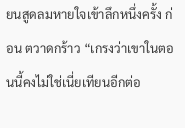ยนสูดลมหายใจเข้าลึกหนึ่งครั้ง ก่อน ตวาดกร้าว “เกรงว่าเขาในตอนนี้คงไม่ใช่เนี่ยเทียนอีกต่อ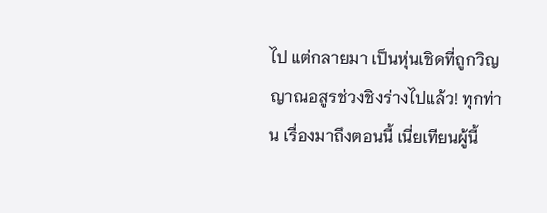ไป แต่กลายมา เป็นหุ่นเชิดที่ถูกวิญญาณอสูรช่วงชิงร่างไปแล้ว! ทุกท่าน เรื่องมาถึงตอนนี้ เนี่ยเทียนผู้นี้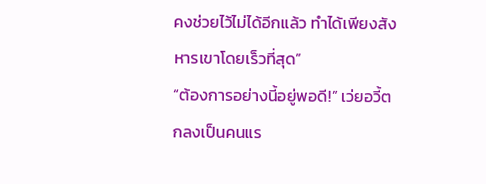คงช่วยไว้ไม่ได้อีกแล้ว ทำได้เพียงสังหารเขาโดยเร็วที่สุด”
“ต้องการอย่างนี้อยู่พอดี!” เว่ยอวี้ตกลงเป็นคนแร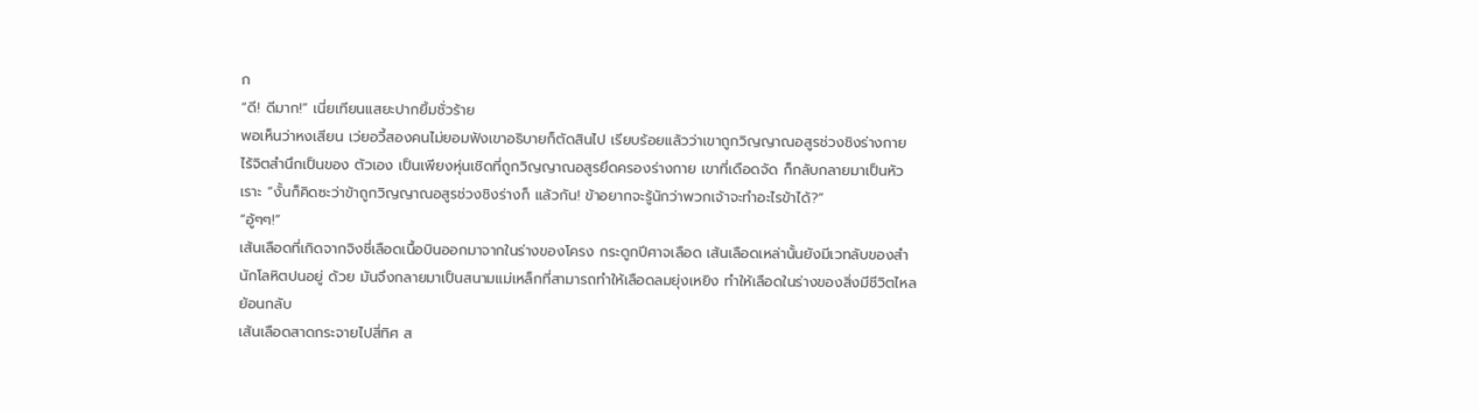ก
“ดี! ดีมาก!” เนี่ยเทียนแสยะปากยิ้มชั่วร้าย
พอเห็นว่าหงเสียน เว่ยอวี้สองคนไม่ยอมฟังเขาอธิบายก็ตัดสินไป เรียบร้อยแล้วว่าเขาถูกวิญญาณอสูรช่วงชิงร่างกาย ไร้จิตสำนึกเป็นของ ตัวเอง เป็นเพียงหุ่นเชิดที่ถูกวิญญาณอสูรยึดครองร่างกาย เขาที่เดือดจัด ก็กลับกลายมาเป็นหัวเราะ “งั้นก็คิดซะว่าข้าถูกวิญญาณอสูรช่วงชิงร่างก็ แล้วกัน! ข้าอยากจะรู้นักว่าพวกเจ้าจะทำอะไรข้าได้?”
“อู้ๆๆ!”
เส้นเลือดที่เกิดจากจิงชี่เลือดเนื้อบินออกมาจากในร่างของโครง กระดูกปีศาจเลือด เส้นเลือดเหล่านั้นยังมีเวทลับของสำนักโลหิตปนอยู่ ด้วย มันจึงกลายมาเป็นสนามแม่เหล็กที่สามารถทำให้เลือดลมยุ่งเหยิง ทำให้เลือดในร่างของสิ่งมีชีวิตไหลย้อนกลับ
เส้นเลือดสาดกระจายไปสี่ทิศ ส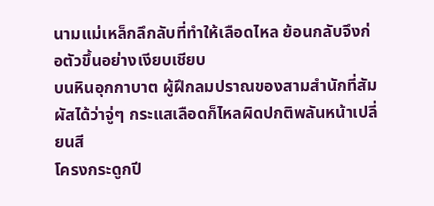นามแม่เหล็กลึกลับที่ทำให้เลือดไหล ย้อนกลับจึงก่อตัวขึ้นอย่างเงียบเชียบ
บนหินอุกกาบาต ผู้ฝึกลมปราณของสามสำนักที่สัมผัสได้ว่าจู่ๆ กระแสเลือดก็ไหลผิดปกติพลันหน้าเปลี่ยนสี
โครงกระดูกปี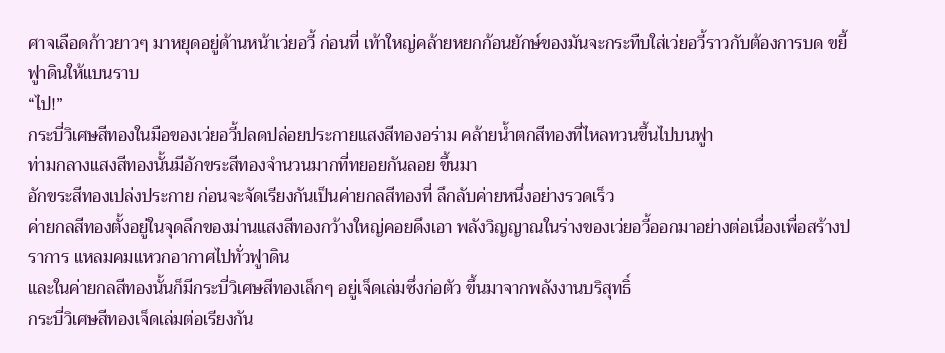ศาจเลือดก้าวยาวๆ มาหยุดอยู่ด้านหน้าเว่ยอวี้ ก่อนที่ เท้าใหญ่คล้ายหยกก้อนยักษ์ของมันจะกระทืบใส่เว่ยอวี้ราวกับต้องการบด ขยี้ฟูาดินให้แบนราบ
“ไป!”
กระบี่วิเศษสีทองในมือของเว่ยอวี้ปลดปล่อยประกายแสงสีทองอร่าม คล้ายน้ำตกสีทองที่ไหลทวนขึ้นไปบนฟูา
ท่ามกลางแสงสีทองนั้นมีอักขระสีทองจำนวนมากที่ทยอยกันลอย ขึ้นมา
อักขระสีทองเปล่งประกาย ก่อนจะจัดเรียงกันเป็นค่ายกลสีทองที่ ลึกลับค่ายหนึ่งอย่างรวดเร็ว
ค่ายกลสีทองตั้งอยู่ในจุดลึกของม่านแสงสีทองกว้างใหญ่คอยดึงเอา พลังวิญญาณในร่างของเว่ยอวี้ออกมาอย่างต่อเนื่องเพื่อสร้างปราการ แหลมคมแหวกอากาศไปทั่วฟูาดิน
และในค่ายกลสีทองนั้นก็มีกระบี่วิเศษสีทองเล็กๆ อยู่เจ็ดเล่มซึ่งก่อตัว ขึ้นมาจากพลังงานบริสุทธิ์
กระบี่วิเศษสีทองเจ็ดเล่มต่อเรียงกัน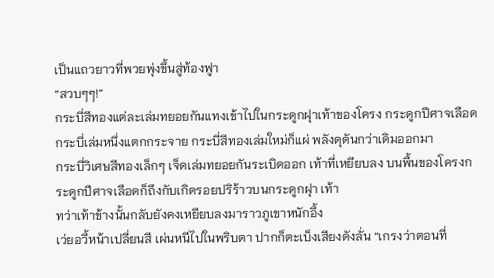เป็นแถวยาวที่พวยพุ่งขึ้นสู่ท้องฟูา
“สวบๆๆ!”
กระบี่สีทองแต่ละเล่มทยอยกันแทงเข้าไปในกระดูกฝุาเท้าของโครง กระดูกปีศาจเลือด กระบี่เล่มหนึ่งแตกกระจาย กระบี่สีทองเล่มใหม่ก็แผ่ พลังดุดันกว่าเดิมออกมา
กระบี่วิเศษสีทองเล็กๆ เจ็ดเล่มทยอยกันระเบิดออก เท้าที่เหยียบลง บนพื้นของโครงกระดูกปีศาจเลือดก็ถึงกับเกิดรอยปริร้าวบนกระดูกฝุา เท้า
ทว่าเท้าข้างนั้นกลับยังคงเหยียบลงมาราวภูเขาหนักอึ้ง
เว่ยอวี้หน้าเปลี่ยนสี เผ่นหนีไปในพริบตา ปากก็ตะเบ็งเสียงดังลั่น “เกรงว่าตอนที่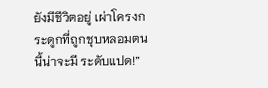ยังมีชีวิตอยู่ เผ่าโครงกระดูกที่ถูกชุบหลอมตนนี้น่าจะมี ระดับแปด!”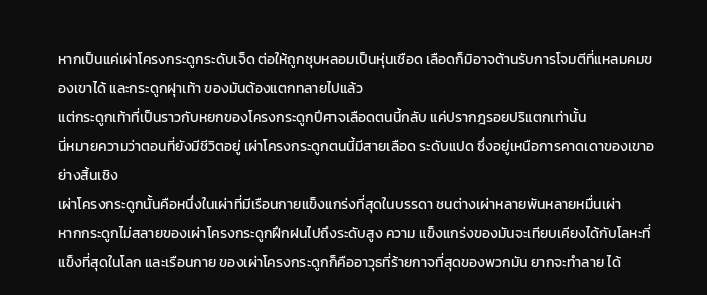หากเป็นแค่เผ่าโครงกระดูกระดับเจ็ด ต่อให้ถูกชุบหลอมเป็นหุ่นเชือด เลือดก็มิอาจต้านรับการโจมตีที่แหลมคมของเขาได้ และกระดูกฝุาเท้า ของมันต้องแตกทลายไปแล้ว
แต่กระดูกเท้าที่เป็นราวกับหยกของโครงกระดูกปีศาจเลือดตนนี้กลับ แค่ปรากฎรอยปริแตกเท่านั้น
นี่หมายความว่าตอนที่ยังมีชีวิตอยู่ เผ่าโครงกระดูกตนนี้มีสายเลือด ระดับแปด ซึ่งอยู่เหนือการคาดเดาของเขาอย่างสิ้นเชิง
เผ่าโครงกระดูกนั้นคือหนึ่งในเผ่าที่มีเรือนกายแข็งแกร่งที่สุดในบรรดา ชนต่างเผ่าหลายพันหลายหมื่นเผ่า
หากกระดูกไม่สลายของเผ่าโครงกระดูกฝึกฝนไปถึงระดับสูง ความ แข็งแกร่งของมันจะเทียบเคียงได้กับโลหะที่แข็งที่สุดในโลก และเรือนกาย ของเผ่าโครงกระดูกก็คืออาวุธที่ร้ายกาจที่สุดของพวกมัน ยากจะทำลาย ได้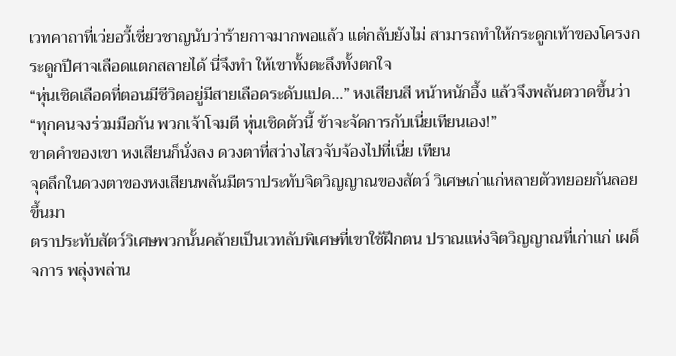เวทคาถาที่เว่ยอวี้เชี่ยวชาญนับว่าร้ายกาจมากพอแล้ว แต่กลับยังไม่ สามารถทำให้กระดูกเท้าของโครงกระดูกปีศาจเลือดแตกสลายได้ นี่จึงทำ ให้เขาทั้งตะลึงทั้งตกใจ
“หุ่นเชิดเลือดที่ตอนมีชีวิตอยู่มีสายเลือดระดับแปด…” หงเสียนสี หน้าหนักอึ้ง แล้วจึงพลันตวาดขึ้นว่า “ทุกคนจงร่วมมือกัน พวกเจ้าโจมตี หุ่นเชิดตัวนี้ ข้าจะจัดการกับเนี่ยเทียนเอง!”
ขาดคำของเขา หงเสียนก็นั่งลง ดวงตาที่สว่างไสวจับจ้องไปที่เนี่ย เทียน
จุดลึกในดวงตาของหงเสียนพลันมีตราประทับจิตวิญญาณของสัตว์ วิเศษเก่าแก่หลายตัวทยอยกันลอยขึ้นมา
ตราประทับสัตว์วิเศษพวกนั้นคล้ายเป็นเวทลับพิเศษที่เขาใช้ฝึกตน ปราณแห่งจิตวิญญาณที่เก่าแก่ เผด็จการ พลุ่งพล่าน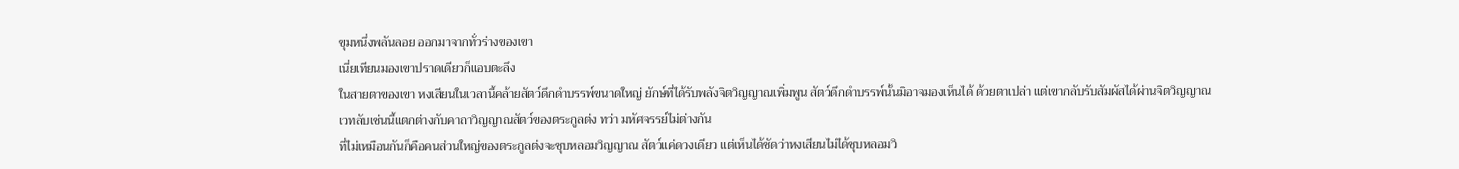ขุมหนึ่งพลันลอย ออกมาจากทั่วร่างของเขา
เนี่ยเทียนมองเขาปราดเดียวก็แอบตะลึง
ในสายตาของเขา หงเสียนในเวลานี้คล้ายสัตว์ดึกดำบรรพ์ขนาดใหญ่ ยักษ์ที่ได้รับพลังจิตวิญญาณเพิ่มพูน สัตว์ดึกดำบรรพ์นั้นมิอาจมองเห็นได้ ด้วยตาเปล่า แต่เขากลับรับสัมผัสได้ผ่านจิตวิญญาณ
เวทลับเช่นนี้แตกต่างกับคาถาวิญญาณสัตว์ของตระกูลต่ง ทว่า มหัศจรรย์ไม่ต่างกัน
ที่ไม่เหมือนกันก็คือคนส่วนใหญ่ของตระกูลต่งจะชุบหลอมวิญญาณ สัตว์แค่ดวงเดียว แต่เห็นได้ชัดว่าหงเสียนไม่ได้ชุบหลอมวิ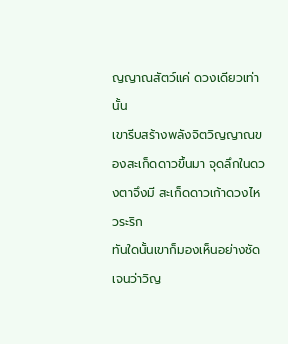ญญาณสัตว์แค่ ดวงเดียวเท่านั้น
เขารีบสร้างพลังจิตวิญญาณของสะเก็ดดาวขึ้นมา จุดลึกในดวงตาจึงมี สะเก็ดดาวเก้าดวงไหวระริก
ทันใดนั้นเขาก็มองเห็นอย่างชัดเจนว่าวิญ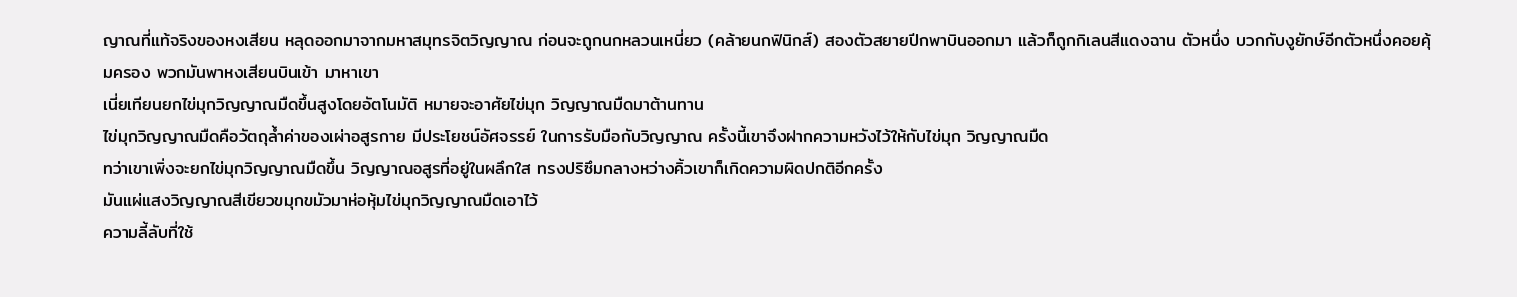ญาณที่แท้จริงของหงเสียน หลุดออกมาจากมหาสมุทรจิตวิญญาณ ก่อนจะถูกนกหลวนเหนี่ยว (คล้ายนกฟินิกส์) สองตัวสยายปีกพาบินออกมา แล้วก็ถูกกิเลนสีแดงฉาน ตัวหนึ่ง บวกกับงูยักษ์อีกตัวหนึ่งคอยคุ้มครอง พวกมันพาหงเสียนบินเข้า มาหาเขา
เนี่ยเทียนยกไข่มุกวิญญาณมืดขึ้นสูงโดยอัตโนมัติ หมายจะอาศัยไข่มุก วิญญาณมืดมาต้านทาน
ไข่มุกวิญญาณมืดคือวัตถุล้ำค่าของเผ่าอสูรกาย มีประโยชน์อัศจรรย์ ในการรับมือกับวิญญาณ ครั้งนี้เขาจึงฝากความหวังไว้ให้กับไข่มุก วิญญาณมืด
ทว่าเขาเพิ่งจะยกไข่มุกวิญญาณมืดขึ้น วิญญาณอสูรที่อยู่ในผลึกใส ทรงปริซึมกลางหว่างคิ้วเขาก็เกิดความผิดปกติอีกครั้ง
มันแผ่แสงวิญญาณสีเขียวขมุกขมัวมาห่อหุ้มไข่มุกวิญญาณมืดเอาไว้
ความลี้ลับที่ใช้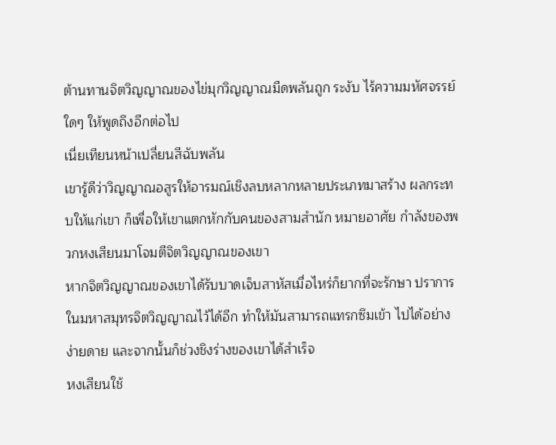ต้านทานจิตวิญญาณของไข่มุกวิญญาณมืดพลันถูก ระงับ ไร้ความมหัศจรรย์ใดๆ ให้พูดถึงอีกต่อไป
เนี่ยเทียนหน้าเปลี่ยนสีฉับพลัน
เขารู้ดีว่าวิญญาณอสูรให้อารมณ์เชิงลบหลากหลายประเภทมาสร้าง ผลกระทบให้แก่เขา ก็เพื่อให้เขาแตกหักกับคนของสามสำนัก หมายอาศัย กำลังของพวกหงเสียนมาโจมตีจิตวิญญาณของเขา
หากจิตวิญญาณของเขาได้รับบาดเจ็บสาหัสเมื่อไหร่ก็ยากที่จะรักษา ปราการในมหาสมุทรจิตวิญญาณไว้ได้อีก ทำให้มันสามารถแทรกซึมเข้า ไปได้อย่างง่ายดาย และจากนั้นก็ช่วงชิงร่างของเขาได้สำเร็จ
หงเสียนใช้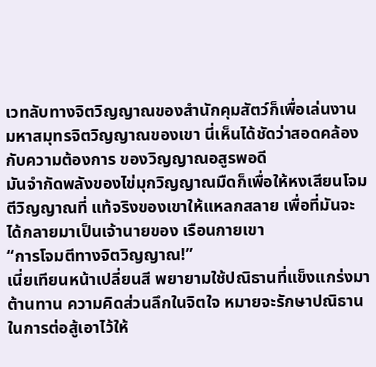เวทลับทางจิตวิญญาณของสำนักคุมสัตว์ก็เพื่อเล่นงาน มหาสมุทรจิตวิญญาณของเขา นี่เห็นได้ชัดว่าสอดคล้องกับความต้องการ ของวิญญาณอสูรพอดี
มันจำกัดพลังของไข่มุกวิญญาณมืดก็เพื่อให้หงเสียนโจมตีวิญญาณที่ แท้จริงของเขาให้แหลกสลาย เพื่อที่มันจะได้กลายมาเป็นเจ้านายของ เรือนกายเขา
“การโจมตีทางจิตวิญญาณ!”
เนี่ยเทียนหน้าเปลี่ยนสี พยายามใช้ปณิธานที่แข็งแกร่งมาต้านทาน ความคิดส่วนลึกในจิตใจ หมายจะรักษาปณิธานในการต่อสู้เอาไว้ให้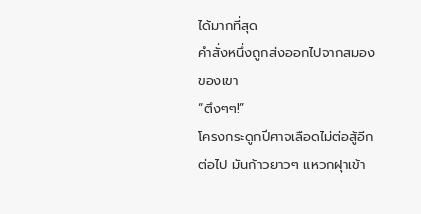ได้มากที่สุด
คำสั่งหนึ่งถูกส่งออกไปจากสมองของเขา
“ตึงๆๆ!”
โครงกระดูกปีศาจเลือดไม่ต่อสู้อีกต่อไป มันก้าวยาวๆ แหวกฝุาเข้า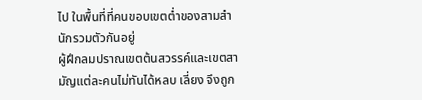ไป ในพื้นที่ที่คนขอบเขตต่ำของสามสำนักรวมตัวกันอยู่
ผู้ฝึกลมปราณเขตต้นสวรรค์และเขตสามัญแต่ละคนไม่ทันได้หลบ เลี่ยง จึงถูก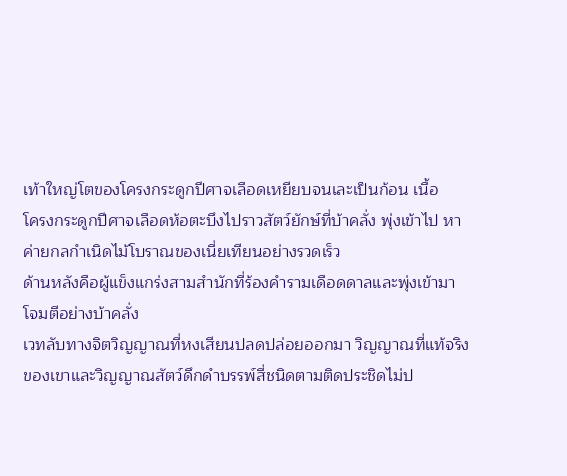เท้าใหญ่โตของโครงกระดูกปีศาจเลือดเหยียบจนเละเป็นก้อน เนื้อ
โครงกระดูกปีศาจเลือดห้อตะบึงไปราวสัตว์ยักษ์ที่บ้าคลั่ง พุ่งเข้าไป หาค่ายกลกำเนิดไม้โบราณของเนี่ยเทียนอย่างรวดเร็ว
ด้านหลังคือผู้แข็งแกร่งสามสำนักที่ร้องคำรามเดือดดาลและพุ่งเข้ามา โจมตีอย่างบ้าคลั่ง
เวทลับทางจิตวิญญาณที่หงเสียนปลดปล่อยออกมา วิญญาณที่แท้จริง ของเขาและวิญญาณสัตว์ดึกดำบรรพ์สี่ชนิดตามติดประชิดไม่ป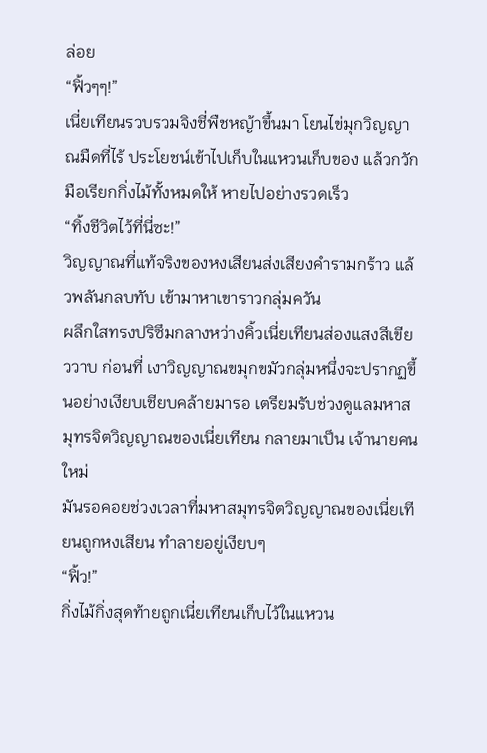ล่อย
“ฟิ้วๆๆ!”
เนี่ยเทียนรวบรวมจิงชี่พืชหญ้าขึ้นมา โยนไข่มุกวิญญาณมืดที่ไร้ ประโยชน์เข้าไปเก็บในแหวนเก็บของ แล้วกวักมือเรียกกิ่งไม้ทั้งหมดให้ หายไปอย่างรวดเร็ว
“ทิ้งชีวิตไว้ที่นี่ซะ!”
วิญญาณที่แท้จริงของหงเสียนส่งเสียงคำรามกร้าว แล้วพลันกลบทับ เข้ามาหาเขาราวกลุ่มควัน
ผลึกใสทรงปริซึมกลางหว่างคิ้วเนี่ยเทียนส่องแสงสีเขียววาบ ก่อนที่ เงาวิญญาณขมุกขมัวกลุ่มหนึ่งจะปรากฏขึ้นอย่างเงียบเชียบคล้ายมารอ เตรียมรับช่วงดูแลมหาสมุทรจิตวิญญาณของเนี่ยเทียน กลายมาเป็น เจ้านายคนใหม่
มันรอคอยช่วงเวลาที่มหาสมุทรจิตวิญญาณของเนี่ยเทียนถูกหงเสียน ทำลายอยู่เงียบๆ
“ฟิ้ว!”
กิ่งไม้กิ่งสุดท้ายถูกเนี่ยเทียนเก็บไว้ในแหวน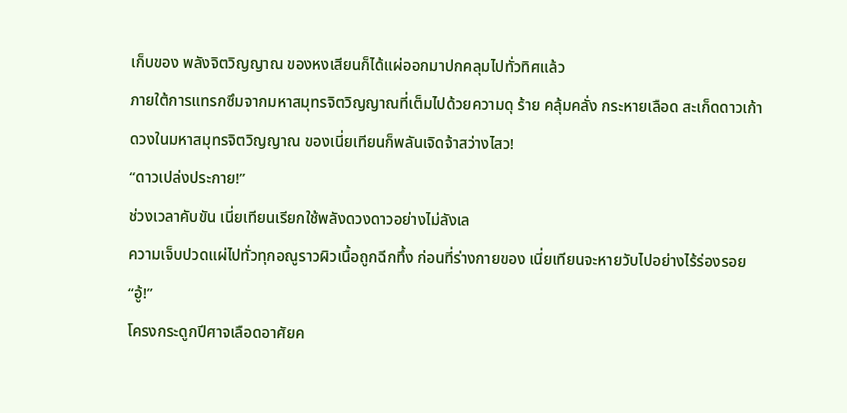เก็บของ พลังจิตวิญญาณ ของหงเสียนก็ได้แผ่ออกมาปกคลุมไปทั่วทิศแล้ว
ภายใต้การแทรกซึมจากมหาสมุทรจิตวิญญาณที่เต็มไปด้วยความดุ ร้าย คลุ้มคลั่ง กระหายเลือด สะเก็ดดาวเก้าดวงในมหาสมุทรจิตวิญญาณ ของเนี่ยเทียนก็พลันเจิดจ้าสว่างไสว!
“ดาวเปล่งประกาย!”
ช่วงเวลาคับขัน เนี่ยเทียนเรียกใช้พลังดวงดาวอย่างไม่ลังเล
ความเจ็บปวดแผ่ไปทั่วทุกอณูราวผิวเนื้อถูกฉีกทึ้ง ก่อนที่ร่างกายของ เนี่ยเทียนจะหายวับไปอย่างไร้ร่องรอย
“อู้!”
โครงกระดูกปีศาจเลือดอาศัยค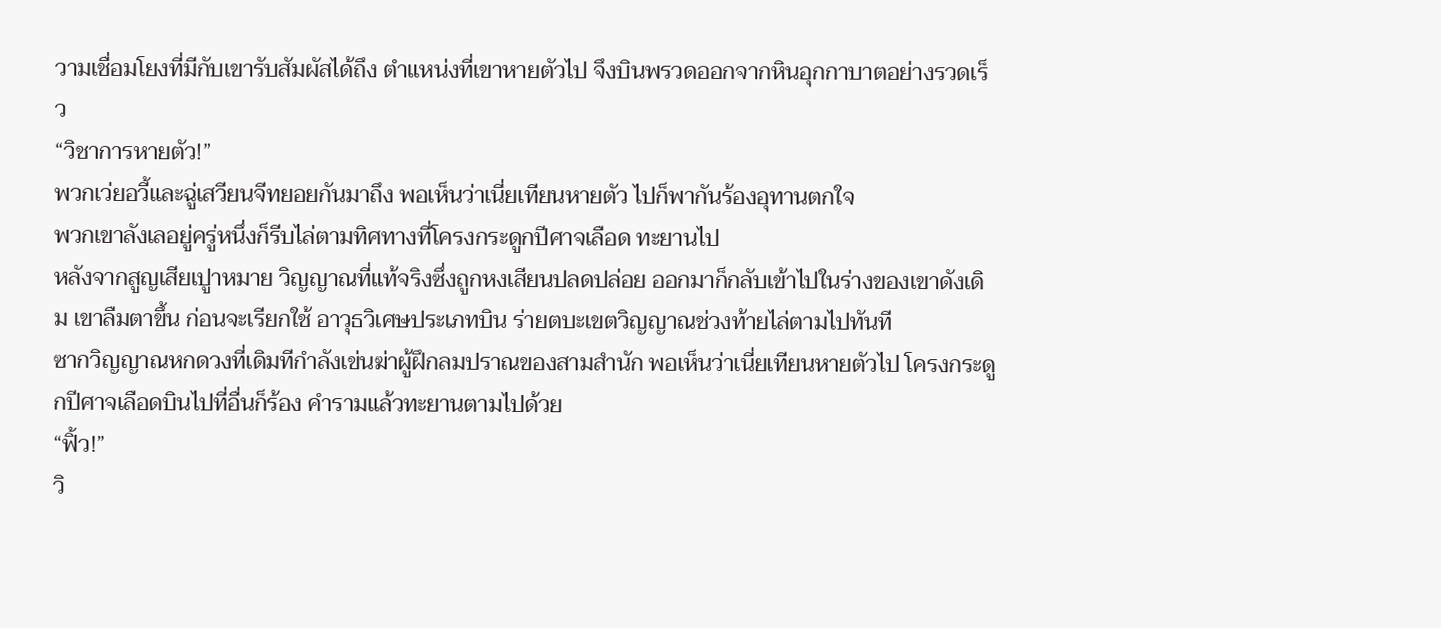วามเชื่อมโยงที่มีกับเขารับสัมผัสได้ถึง ตำแหน่งที่เขาหายตัวไป จึงบินพรวดออกจากหินอุกกาบาตอย่างรวดเร็ว
“วิชาการหายตัว!”
พวกเว่ยอวี้และฉู่เสวียนจีทยอยกันมาถึง พอเห็นว่าเนี่ยเทียนหายตัว ไปก็พากันร้องอุทานตกใจ
พวกเขาลังเลอยู่ครู่หนึ่งก็รีบไล่ตามทิศทางที่โครงกระดูกปีศาจเลือด ทะยานไป
หลังจากสูญเสียเปูาหมาย วิญญาณที่แท้จริงซึ่งถูกหงเสียนปลดปล่อย ออกมาก็กลับเข้าไปในร่างของเขาดังเดิม เขาลืมตาขึ้น ก่อนจะเรียกใช้ อาวุธวิเศษประเภทบิน ร่ายตบะเขตวิญญาณช่วงท้ายไล่ตามไปทันที
ซากวิญญาณหกดวงที่เดิมทีกำลังเข่นฆ่าผู้ฝึกลมปราณของสามสำนัก พอเห็นว่าเนี่ยเทียนหายตัวไป โครงกระดูกปีศาจเลือดบินไปที่อื่นก็ร้อง คำรามแล้วทะยานตามไปด้วย
“ฟิ้ว!”
วิ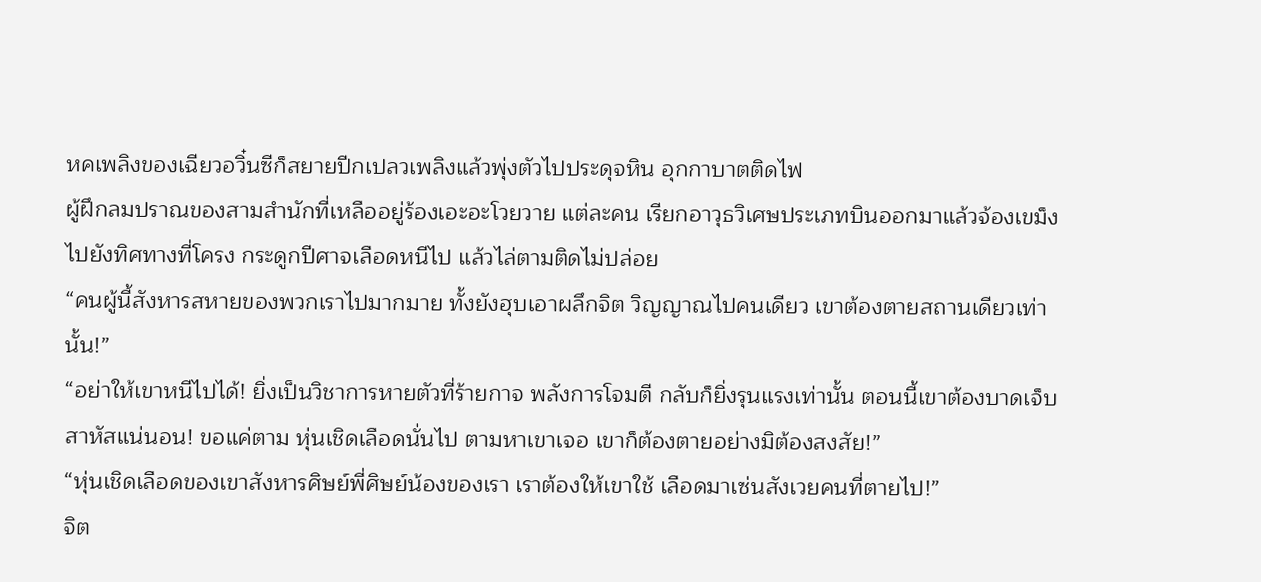หคเพลิงของเฉียวอวิ๋นซีก็สยายปีกเปลวเพลิงแล้วพุ่งตัวไปประดุจหิน อุกกาบาตติดไฟ
ผู้ฝึกลมปราณของสามสำนักที่เหลืออยู่ร้องเอะอะโวยวาย แต่ละคน เรียกอาวุธวิเศษประเภทบินออกมาแล้วจ้องเขม็งไปยังทิศทางที่โครง กระดูกปีศาจเลือดหนีไป แล้วไล่ตามติดไม่ปล่อย
“คนผู้นี้สังหารสหายของพวกเราไปมากมาย ทั้งยังฮุบเอาผลึกจิต วิญญาณไปคนเดียว เขาต้องตายสถานเดียวเท่านั้น!”
“อย่าให้เขาหนีไปได้! ยิ่งเป็นวิชาการหายตัวที่ร้ายกาจ พลังการโจมตี กลับก็ยิ่งรุนแรงเท่านั้น ตอนนี้เขาต้องบาดเจ็บสาหัสแน่นอน! ขอแค่ตาม หุ่นเชิดเลือดนั่นไป ตามหาเขาเจอ เขาก็ต้องตายอย่างมิต้องสงสัย!”
“หุ่นเชิดเลือดของเขาสังหารศิษย์พี่ศิษย์น้องของเรา เราต้องให้เขาใช้ เลือดมาเซ่นสังเวยคนที่ตายไป!”
จิต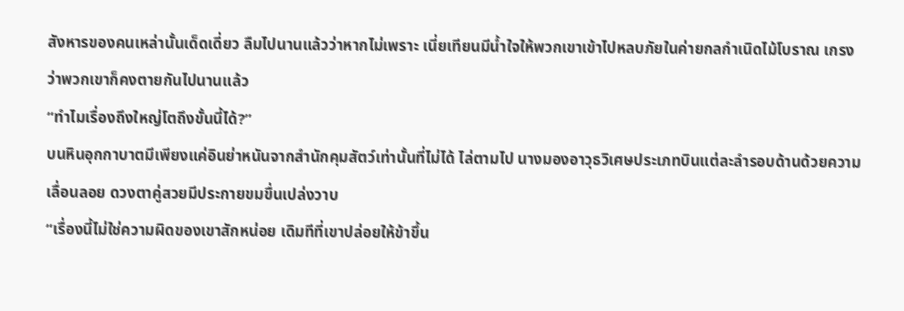สังหารของคนเหล่านั้นเด็ดเดี่ยว ลืมไปนานแล้วว่าหากไม่เพราะ เนี่ยเทียนมีน้ำใจให้พวกเขาเข้าไปหลบภัยในค่ายกลกำเนิดไม้โบราณ เกรง ว่าพวกเขาก็คงตายกันไปนานแล้ว
“ทำไมเรื่องถึงใหญ่โตถึงขั้นนี้ได้?”
บนหินอุกกาบาตมีเพียงแค่อินย่าหนันจากสำนักคุมสัตว์เท่านั้นที่ไม่ได้ ไล่ตามไป นางมองอาวุธวิเศษประเภทบินแต่ละลำรอบด้านด้วยความ เลื่อนลอย ดวงตาคู่สวยมีประกายขมขื่นเปล่งวาบ
“เรื่องนี้ไม่ใช่ความผิดของเขาสักหน่อย เดิมทีที่เขาปล่อยให้ข้าขึ้น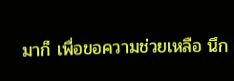มาก็ เพื่อขอความช่วยเหลือ นึก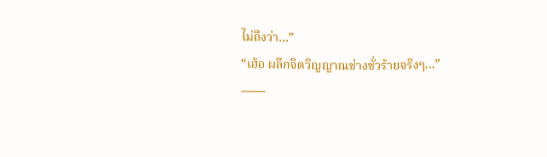ไม่ถึงว่า…”
“เฮ้อ ผลึกจิตวิญญาณช่างชั่วร้ายจริงๆ…”
——